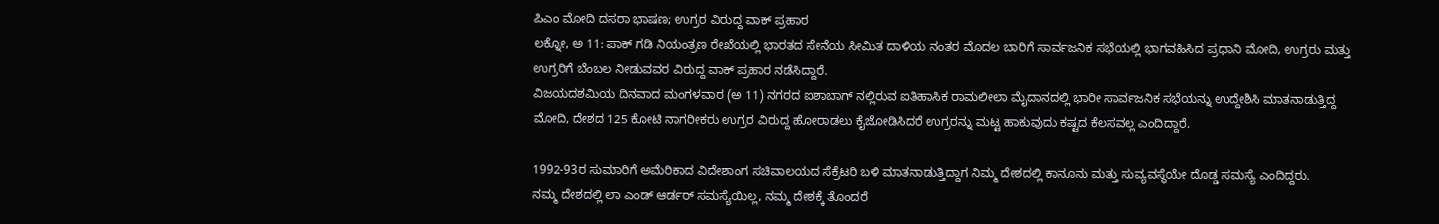ಪಿಎಂ ಮೋದಿ ದಸರಾ ಭಾಷಣ; ಉಗ್ರರ ವಿರುದ್ದ ವಾಕ್ ಪ್ರಹಾರ
ಲಕ್ನೋ, ಅ 11: ಪಾಕ್ ಗಡಿ ನಿಯಂತ್ರಣ ರೇಖೆಯಲ್ಲಿ ಭಾರತದ ಸೇನೆಯ ಸೀಮಿತ ದಾಳಿಯ ನಂತರ ಮೊದಲ ಬಾರಿಗೆ ಸಾರ್ವಜನಿಕ ಸಭೆಯಲ್ಲಿ ಭಾಗವಹಿಸಿದ ಪ್ರಧಾನಿ ಮೋದಿ, ಉಗ್ರರು ಮತ್ತು ಉಗ್ರರಿಗೆ ಬೆಂಬಲ ನೀಡುವವರ ವಿರುದ್ದ ವಾಕ್ ಪ್ರಹಾರ ನಡೆಸಿದ್ದಾರೆ.
ವಿಜಯದಶಮಿಯ ದಿನವಾದ ಮಂಗಳವಾರ (ಅ 11) ನಗರದ ಐಶಾಬಾಗ್ ನಲ್ಲಿರುವ ಐತಿಹಾಸಿಕ ರಾಮಲೀಲಾ ಮೈದಾನದಲ್ಲಿ ಭಾರೀ ಸಾರ್ವಜನಿಕ ಸಭೆಯನ್ನು ಉದ್ದೇಶಿಸಿ ಮಾತನಾಡುತ್ತಿದ್ದ ಮೋದಿ, ದೇಶದ 125 ಕೋಟಿ ನಾಗರೀಕರು ಉಗ್ರರ ವಿರುದ್ದ ಹೋರಾಡಲು ಕೈಜೋಡಿಸಿದರೆ ಉಗ್ರರನ್ನು ಮಟ್ಟ ಹಾಕುವುದು ಕಷ್ಟದ ಕೆಲಸವಲ್ಲ ಎಂದಿದ್ದಾರೆ.

1992-93ರ ಸುಮಾರಿಗೆ ಅಮೆರಿಕಾದ ವಿದೇಶಾಂಗ ಸಚಿವಾಲಯದ ಸೆಕ್ರೆಟರಿ ಬಳಿ ಮಾತನಾಡುತ್ತಿದ್ದಾಗ ನಿಮ್ಮ ದೇಶದಲ್ಲಿ ಕಾನೂನು ಮತ್ತು ಸುವ್ಯವಸ್ಥೆಯೇ ದೊಡ್ಡ ಸಮಸ್ಯೆ ಎಂದಿದ್ದರು.
ನಮ್ಮ ದೇಶದಲ್ಲಿ ಲಾ ಎಂಡ್ ಆರ್ಡರ್ ಸಮಸ್ಯೆಯಿಲ್ಲ, ನಮ್ಮ ದೇಶಕ್ಕೆ ತೊಂದರೆ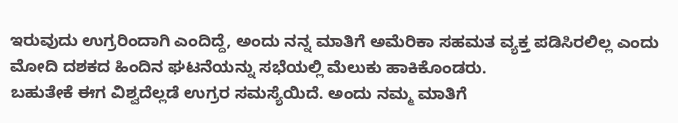ಇರುವುದು ಉಗ್ರರಿಂದಾಗಿ ಎಂದಿದ್ದೆ, ಅಂದು ನನ್ನ ಮಾತಿಗೆ ಅಮೆರಿಕಾ ಸಹಮತ ವ್ಯಕ್ತ ಪಡಿಸಿರಲಿಲ್ಲ ಎಂದು ಮೋದಿ ದಶಕದ ಹಿಂದಿನ ಘಟನೆಯನ್ನು ಸಭೆಯಲ್ಲಿ ಮೆಲುಕು ಹಾಕಿಕೊಂಡರು.
ಬಹುತೇಕೆ ಈಗ ವಿಶ್ವದೆಲ್ಲಡೆ ಉಗ್ರರ ಸಮಸ್ಯೆಯಿದೆ. ಅಂದು ನಮ್ಮ ಮಾತಿಗೆ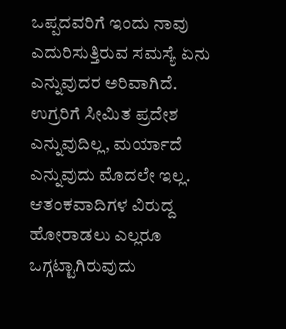ಒಪ್ಪದವರಿಗೆ ಇಂದು ನಾವು ಎದುರಿಸುತ್ತಿರುವ ಸಮಸ್ಯೆ ಏನು ಎನ್ನುವುದರ ಅರಿವಾಗಿದೆ.
ಉಗ್ರರಿಗೆ ಸೀಮಿತ ಪ್ರದೇಶ ಎನ್ನುವುದಿಲ್ಲ, ಮರ್ಯಾದೆ ಎನ್ನುವುದು ಮೊದಲೇ ಇಲ್ಲ. ಆತಂಕವಾದಿಗಳ ವಿರುದ್ದ ಹೋರಾಡಲು ಎಲ್ಲರೂ ಒಗ್ಗಟ್ಟಾಗಿರುವುದು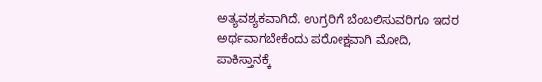ಅತ್ಯವಶ್ಯಕವಾಗಿದೆ. ಉಗ್ರರಿಗೆ ಬೆಂಬಲಿಸುವರಿಗೂ ಇದರ ಅರ್ಥವಾಗಬೇಕೆಂದು ಪರೋಕ್ಷವಾಗಿ ಮೋದಿ, ಪಾಕಿಸ್ತಾನಕ್ಕೆ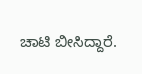ಚಾಟಿ ಬೀಸಿದ್ದಾರೆ.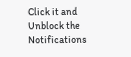Click it and Unblock the Notifications